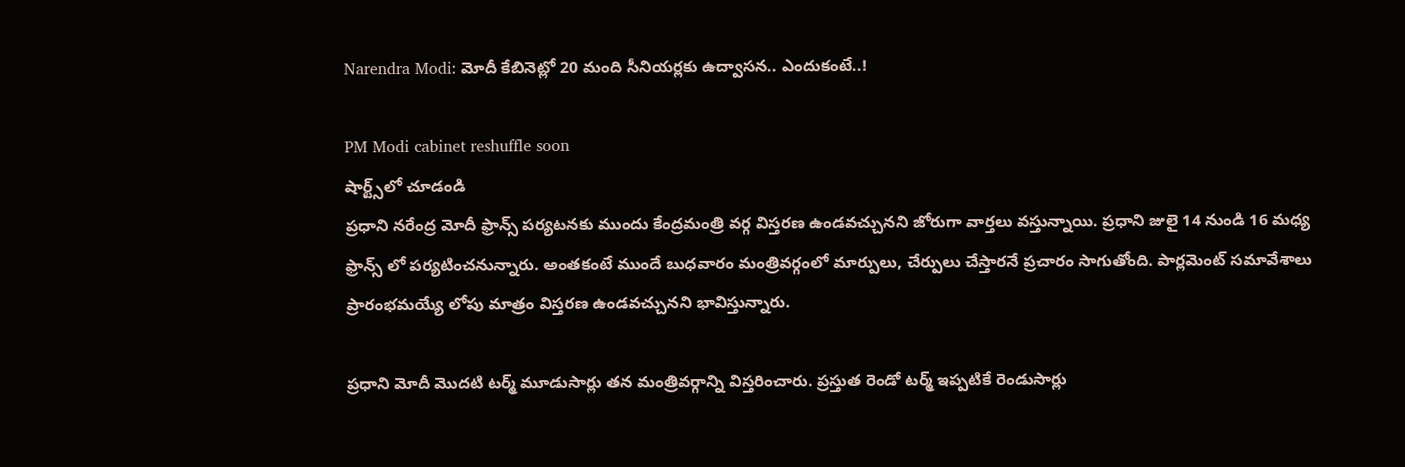Narendra Modi: మోదీ కేబినెట్లో 20 మంది సీనియర్లకు ఉద్వాసన.. ఎందుకంటే..!

PM Modi cabinet reshuffle soon
షార్ట్స్‌లో చూడండి
ప్రధాని నరేంద్ర మోదీ ఫ్రాన్స్ పర్యటనకు ముందు కేంద్రమంత్రి వర్గ విస్తరణ ఉండవచ్చునని జోరుగా వార్తలు వస్తున్నాయి. ప్రధాని జులై 14 నుండి 16 మధ్య ఫ్రాన్స్ లో పర్యటించనున్నారు. అంతకంటే ముందే బుధవారం మంత్రివర్గంలో మార్పులు, చేర్పులు చేస్తారనే ప్రచారం సాగుతోంది. పార్లమెంట్ సమావేశాలు ప్రారంభమయ్యే లోపు మాత్రం విస్తరణ ఉండవచ్చునని భావిస్తున్నారు.

ప్రధాని మోదీ మొదటి టర్మ్ మూడుసార్లు తన మంత్రివర్గాన్ని విస్తరించారు. ప్రస్తుత రెండో టర్మ్ ఇప్పటికే రెండుసార్లు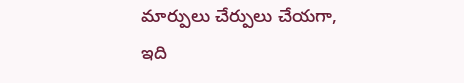మార్పులు చేర్పులు చేయగా, ఇది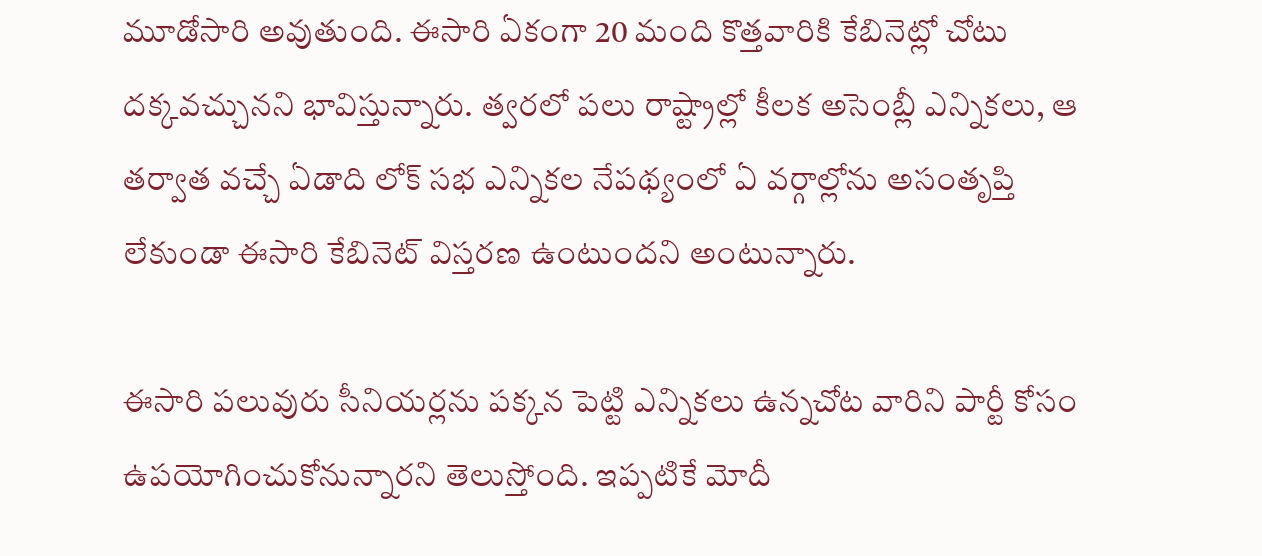మూడోసారి అవుతుంది. ఈసారి ఏకంగా 20 మంది కొత్తవారికి కేబినెట్లో చోటు దక్కవచ్చునని భావిస్తున్నారు. త్వరలో పలు రాష్ట్రాల్లో కీలక అసెంబ్లీ ఎన్నికలు, ఆ తర్వాత వచ్చే ఏడాది లోక్ సభ ఎన్నికల నేపథ్యంలో ఏ వర్గాల్లోను అసంతృప్తి లేకుండా ఈసారి కేబినెట్ విస్తరణ ఉంటుందని అంటున్నారు.

ఈసారి పలువురు సీనియర్లను పక్కన పెట్టి ఎన్నికలు ఉన్నచోట వారిని పార్టీ కోసం ఉపయోగించుకోనున్నారని తెలుస్తోంది. ఇప్పటికే మోదీ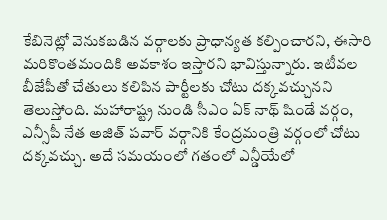కేబినెట్లో వెనుకబడిన వర్గాలకు ప్రాధాన్యత కల్పించారని, ఈసారి మరికొంతమందికి అవకాశం ఇస్తారని భావిస్తున్నారు. ఇటీవల బీజేపీతో చేతులు కలిపిన పార్టీలకు చోటు దక్కవచ్చునని తెలుస్తోంది. మహారాష్ట్ర నుండి సీఎం ఏక్ నాథ్ షిండే వర్గం, ఎన్సీపీ నేత అజిత్ పవార్ వర్గానికి కేంద్రమంత్రి వర్గంలో చోటు దక్కవచ్చు. అదే సమయంలో గతంలో ఎన్డీయేలో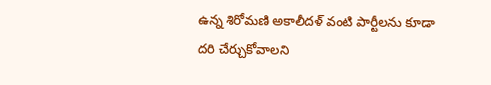ఉన్న శిరోమణి అకాలీదళ్ వంటి పార్టీలను కూడా దరి చేర్చుకోవాలని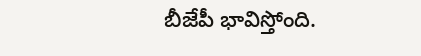బీజేపీ భావిస్తోంది.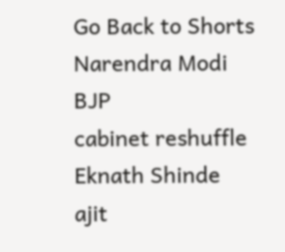Go Back to Shorts
Narendra Modi
BJP
cabinet reshuffle
Eknath Shinde
ajit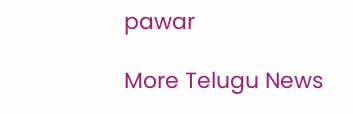pawar

More Telugu News